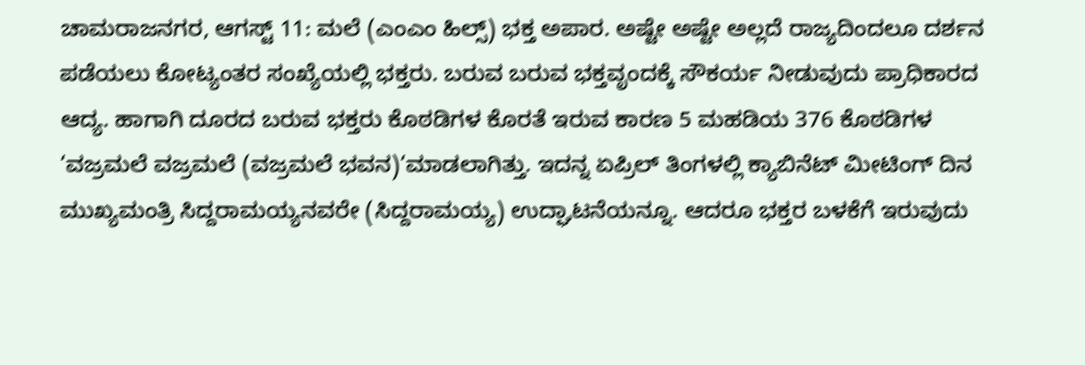ಚಾಮರಾಜನಗರ, ಆಗಸ್ಟ್ 11: ಮಲೆ (ಎಂಎಂ ಹಿಲ್ಸ್) ಭಕ್ತ ಅಪಾರ. ಅಷ್ಟೇ ಅಷ್ಟೇ ಅಲ್ಲದೆ ರಾಜ್ಯದಿಂದಲೂ ದರ್ಶನ ಪಡೆಯಲು ಕೋಟ್ಯಂತರ ಸಂಖ್ಯೆಯಲ್ಲಿ ಭಕ್ತರು. ಬರುವ ಬರುವ ಭಕ್ತವೃಂದಕ್ಕೆ ಸೌಕರ್ಯ ನೀಡುವುದು ಪ್ರಾಧಿಕಾರದ ಆದ್ಯ. ಹಾಗಾಗಿ ದೂರದ ಬರುವ ಭಕ್ತರು ಕೊಠಡಿಗಳ ಕೊರತೆ ಇರುವ ಕಾರಣ 5 ಮಹಡಿಯ 376 ಕೊಠಡಿಗಳ ‘ವಜ್ರಮಲೆ ವಜ್ರಮಲೆ (ವಜ್ರಮಲೆ ಭವನ)‘ಮಾಡಲಾಗಿತ್ತು. ಇದನ್ನ ಏಪ್ರಿಲ್ ತಿಂಗಳಲ್ಲಿ ಕ್ಯಾಬಿನೆಟ್ ಮೀಟಿಂಗ್ ದಿನ ಮುಖ್ಯಮಂತ್ರಿ ಸಿದ್ದರಾಮಯ್ಯನವರೇ (ಸಿದ್ದರಾಮಯ್ಯ) ಉದ್ಘಾಟನೆಯನ್ನೂ. ಆದರೂ ಭಕ್ತರ ಬಳಕೆಗೆ ಇರುವುದು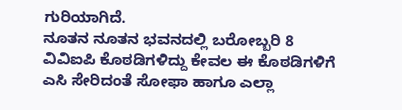ಗುರಿಯಾಗಿದೆ.
ನೂತನ ನೂತನ ಭವನದಲ್ಲಿ ಬರೋಬ್ಬರಿ 8 ವಿವಿಐಪಿ ಕೊಠಡಿಗಳಿದ್ದು ಕೇವಲ ಈ ಕೊಠಡಿಗಳಿಗೆ ಎಸಿ ಸೇರಿದಂತೆ ಸೋಫಾ ಹಾಗೂ ಎಲ್ಲಾ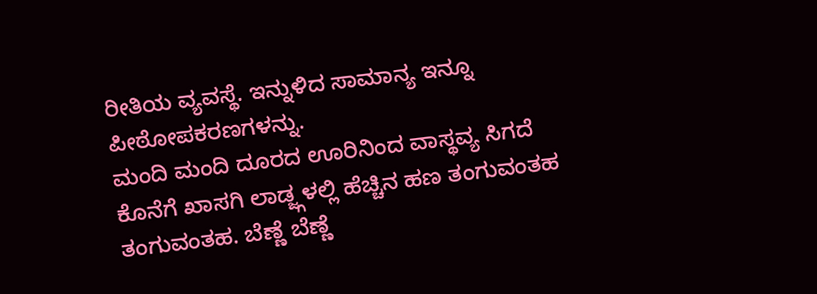ರೀತಿಯ ವ್ಯವಸ್ಥೆ. ಇನ್ನುಳಿದ ಸಾಮಾನ್ಯ ಇನ್ನೂ ಪೀಠೋಪಕರಣಗಳನ್ನು.
ಮಂದಿ ಮಂದಿ ದೂರದ ಊರಿನಿಂದ ವಾಸ್ಥವ್ಯ ಸಿಗದೆ ಕೊನೆಗೆ ಖಾಸಗಿ ಲಾಡ್ಜ್ಗಳಲ್ಲಿ ಹೆಚ್ಚಿನ ಹಣ ತಂಗುವಂತಹ ತಂಗುವಂತಹ. ಬೆಣ್ಣೆ ಬೆಣ್ಣೆ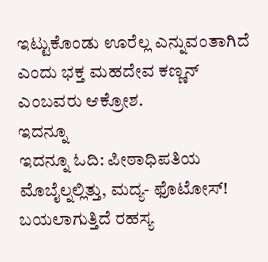ಇಟ್ಟುಕೊಂಡು ಊರೆಲ್ಲ ಎನ್ನುವಂತಾಗಿದೆ ಎಂದು ಭಕ್ತ ಮಹದೇವ ಕಣ್ಣನ್ ಎಂಬವರು ಆಕ್ರೋಶ.
ಇದನ್ನೂ
ಇದನ್ನೂ ಓದಿ: ಪೀಠಾಧಿಪತಿಯ ಮೊಬೈಲ್ನಲ್ಲಿತ್ತು, ಮದ್ಯ- ಫೊಟೋಸ್! ಬಯಲಾಗುತ್ತಿದೆ ರಹಸ್ಯ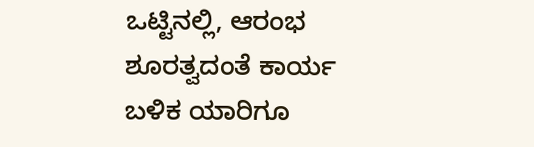ಒಟ್ಟಿನಲ್ಲಿ, ಆರಂಭ ಶೂರತ್ವದಂತೆ ಕಾರ್ಯ ಬಳಿಕ ಯಾರಿಗೂ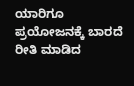ಯಾರಿಗೂ ಪ್ರಯೋಜನಕ್ಕೆ ಬಾರದೆ ರೀತಿ ಮಾಡಿದ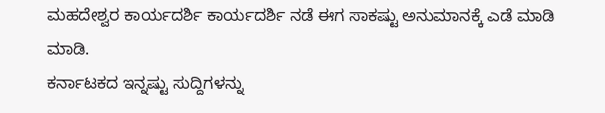ಮಹದೇಶ್ವರ ಕಾರ್ಯದರ್ಶಿ ಕಾರ್ಯದರ್ಶಿ ನಡೆ ಈಗ ಸಾಕಷ್ಟು ಅನುಮಾನಕ್ಕೆ ಎಡೆ ಮಾಡಿ ಮಾಡಿ.
ಕರ್ನಾಟಕದ ಇನ್ನಷ್ಟು ಸುದ್ದಿಗಳನ್ನು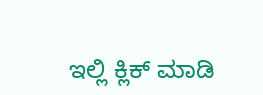ಇಲ್ಲಿ ಕ್ಲಿಕ್ ಮಾಡಿ